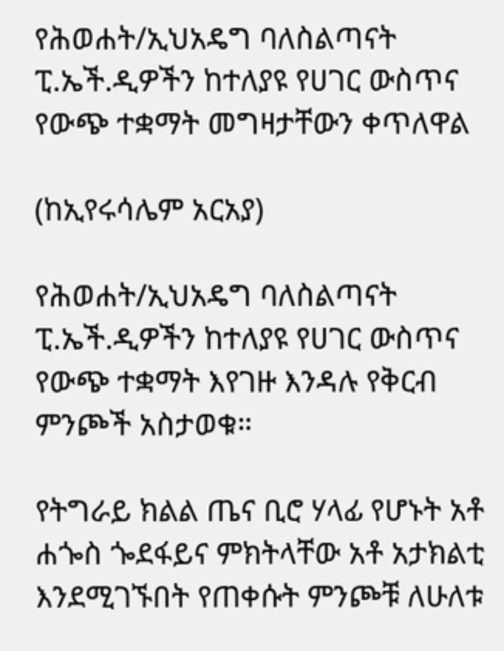የሕወሐት/ኢህአዴግ ባለስልጣናት ፒ.ኤች.ዲዎችን ከተለያዩ የሀገር ውስጥና የውጭ ተቋማት መግዛታቸውን ቀጥለዋል

(ከኢየሩሳሌም አርአያ)

የሕወሐት/ኢህአዴግ ባለስልጣናት ፒ.ኤች.ዲዎችን ከተለያዩ የሀገር ውስጥና የውጭ ተቋማት እየገዙ እንዳሉ የቅርብ ምንጮች አስታወቁ።

የትግራይ ክልል ጤና ቢሮ ሃላፊ የሆኑት አቶ ሐጐስ ጐደፋይና ምክትላቸው አቶ አታክልቲ እንደሚገኙበት የጠቀሱት ምንጮቹ ለሁለቱ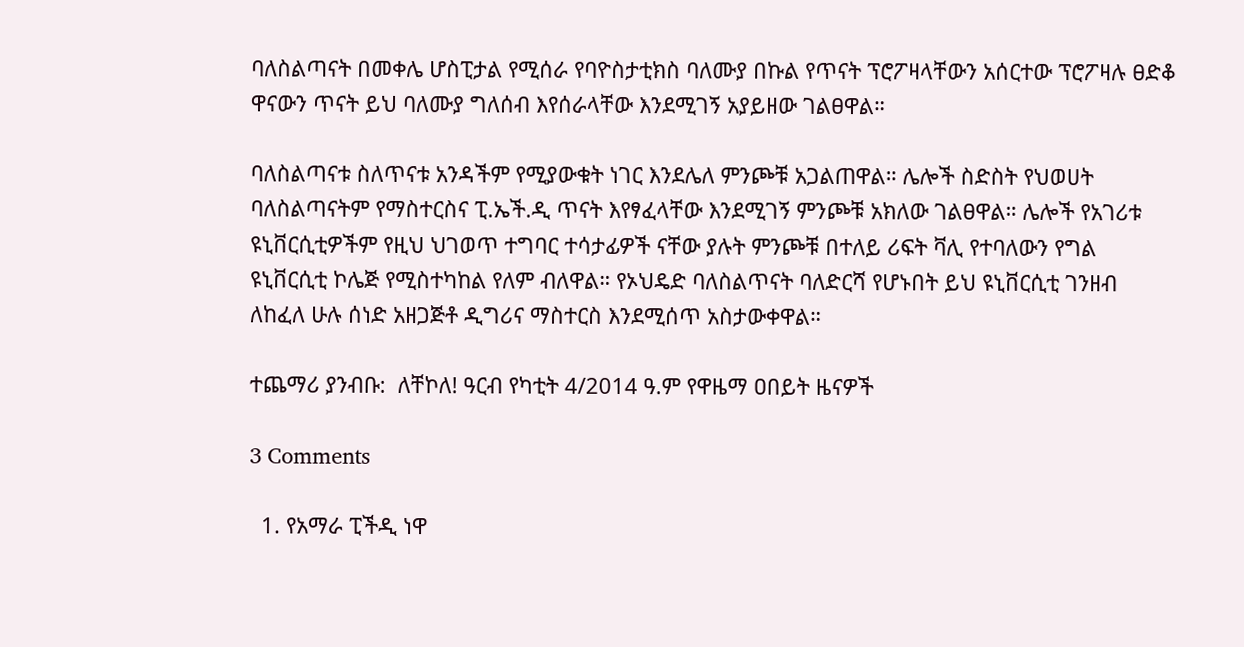ባለስልጣናት በመቀሌ ሆስፒታል የሚሰራ የባዮስታቲክስ ባለሙያ በኩል የጥናት ፕሮፖዛላቸውን አሰርተው ፕሮፖዛሉ ፀድቆ ዋናውን ጥናት ይህ ባለሙያ ግለሰብ እየሰራላቸው እንደሚገኝ አያይዘው ገልፀዋል።

ባለስልጣናቱ ስለጥናቱ አንዳችም የሚያውቁት ነገር እንደሌለ ምንጮቹ አጋልጠዋል። ሌሎች ስድስት የህወሀት ባለስልጣናትም የማስተርስና ፒ.ኤች.ዲ ጥናት እየፃፈላቸው እንደሚገኝ ምንጮቹ አክለው ገልፀዋል። ሌሎች የአገሪቱ ዩኒቨርሲቲዎችም የዚህ ህገወጥ ተግባር ተሳታፊዎች ናቸው ያሉት ምንጮቹ በተለይ ሪፍት ቫሊ የተባለውን የግል ዩኒቨርሲቲ ኮሌጅ የሚስተካከል የለም ብለዋል። የኦህዴድ ባለስልጥናት ባለድርሻ የሆኑበት ይህ ዩኒቨርሲቲ ገንዘብ ለከፈለ ሁሉ ሰነድ አዘጋጅቶ ዲግሪና ማስተርስ እንደሚሰጥ አስታውቀዋል።

ተጨማሪ ያንብቡ:  ለቸኮለ! ዓርብ የካቲት 4/2014 ዓ.ም የዋዜማ ዐበይት ዜናዎች

3 Comments

  1. የአማራ ፒችዲ ነዋ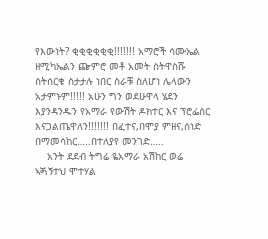የእውነት? ቂቂቂቂቂቂ!!!!!!! አማሮች ሳሙኤል ዘሚካኤልን ጬምሮ መቶ አመት ስትዋስሹ ስትሰርቁ ስታታሉ ነበር ስራቹ ስለሆነ ሌላውን አታምኑም!!!!! አሁን ግን ወደሁዋላ ሄደን እያንዳንዱን የአማራ የውሽት ዶክተር እና ፕሮፌሰር እናጋልጤዋለን!!!!!!! በፈተና,በሞያ ምዘና,ሰነድ በማመሳከር…..በተለያየ መንገድ…..
    አንት ደደብ ትግሬ ዬአማራ አሽከር ወሬ ኣጝኝተህ ሞተሃል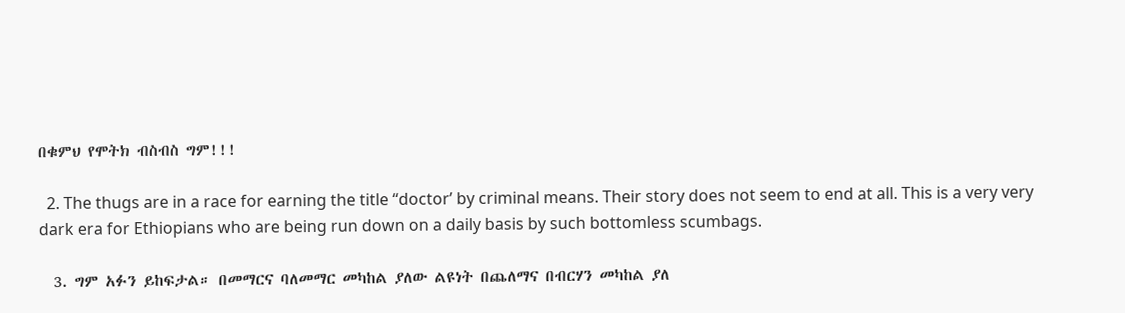በቁምህ የሞትክ ብስብስ ግም!!!

  2. The thugs are in a race for earning the title “doctor’ by criminal means. Their story does not seem to end at all. This is a very very dark era for Ethiopians who are being run down on a daily basis by such bottomless scumbags.

  3. ግም አፉን ይከፍታል። በመማርና ባለመማር መካከል ያለው ልዩነት በጨለማና በብርሃን መካከል ያለ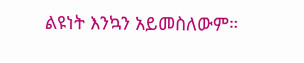ልዩነት እንኳን አይመስለውም።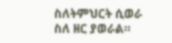ስለትምህርት ሲወራ ስለ ዘር ያወራል።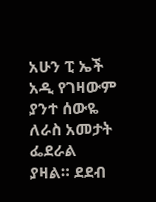አሁን ፒ ኤች አዲ የገዛውም ያንተ ሰውዬ ለራስ አመታት ፌደራል ያዛል። ደደብ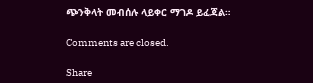ጭንቅላት መብሰሉ ላይቀር ማገዶ ይፈጃል።

Comments are closed.

Share